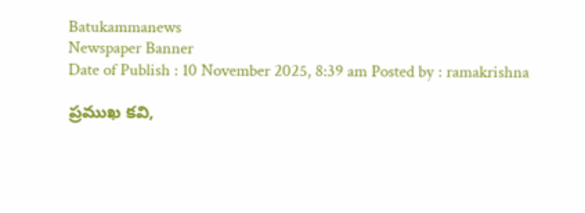Batukammanews
Newspaper Banner
Date of Publish : 10 November 2025, 8:39 am Posted by : ramakrishna

ప్రముఖ కవి,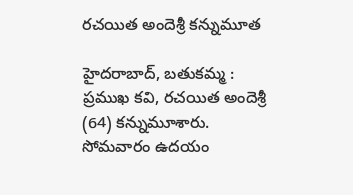రచయిత అందెశ్రీ కన్నుమూత

హైదరాబాద్, బతుకమ్మ : ప్రముఖ కవి, రచయిత అందెశ్రీ (64) కన్నుమూశారు.  సోమవారం ఉదయం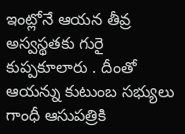ఇంట్లోనే ఆయన తీవ్ర అస్వస్థతకు గురై  కుప్పకూలారు . దీంతో ఆయన్ను కుటుంబ సభ్యులు గాంధీ ఆసుపత్రికి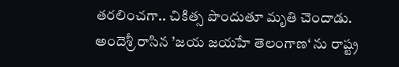తరలించగా.. చికిత్స పొందుతూ మృతి చెందాడు. అందెశ్రీ రాసిన ’జయ జయహే తెలంగాణ‘ ను రాష్ట్ర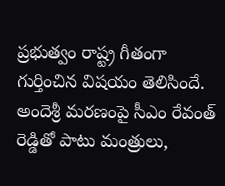ప్రభుత్వం రాష్ట్ర గీతంగా గుర్తించిన విషయం తెలిసిందే.  అందెశ్రీ మరణంపై సీఎం రేవంత్ రెడ్డితో పాటు మంత్రులు,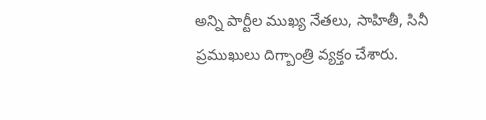అన్ని పార్టీల ముఖ్య నేతలు, సాహితీ, సినీ ప్రముఖులు దిగ్బాంత్రి వ్యక్తం చేశారు.